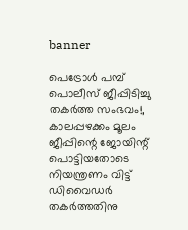banner

പെട്രോള്‍ പമ്പ് പൊലീസ് ജീപ്പിടിച്ചു തകർത്ത സംഭവം!, കാലപ്പഴക്കം മൂലം ജീപ്പിന്റെ ജോയിന്റ് പൊട്ടിയതോടെ നിയന്ത്രണം വിട്ട് ഡിവൈഡര്‍ തകര്‍ത്തതിനു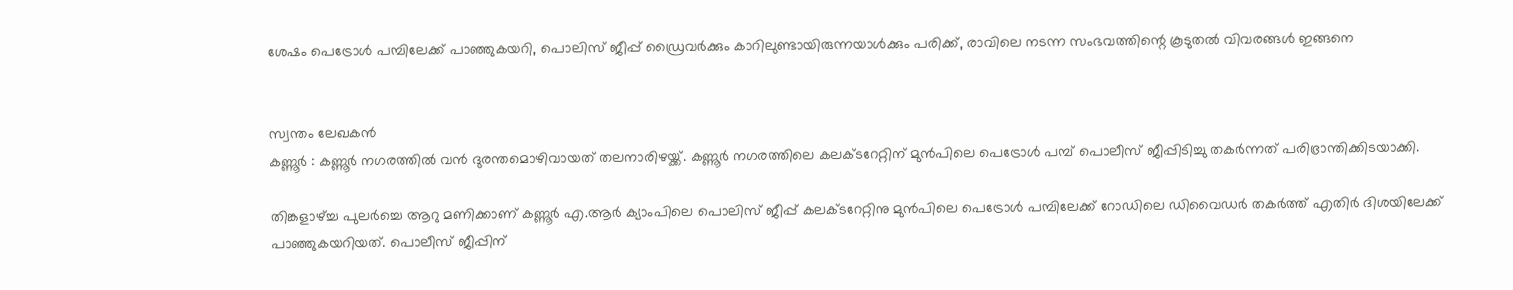ശേഷം പെട്രോള്‍ പമ്പിലേക്ക് പാഞ്ഞുകയറി, പൊലിസ് ജീപ്പ് ഡ്രൈവര്‍ക്കും കാറിലുണ്ടായിരുന്നയാള്‍ക്കും പരിക്ക്, രാവിലെ നടന്ന സംഭവത്തിന്റെ കൂടുതൽ വിവരങ്ങൾ ഇങ്ങനെ


സ്വന്തം ലേഖകൻ
കണ്ണൂർ : കണ്ണൂര്‍ നഗരത്തില്‍ വൻ ദുരന്തമൊഴിവായത് തലനാരിഴയ്ക്ക്. കണ്ണൂര്‍ നഗരത്തിലെ കലക്ടറേറ്റിന് മുൻപിലെ പെട്രോള്‍ പമ്പ് പൊലീസ് ജീപ്പിടിച്ചു തകര്‍ന്നത് പരിഭ്രാന്തിക്കിടയാക്കി.

തിങ്കളാഴ്‌ച്ച പുലര്‍ച്ചെ ആറു മണിക്കാണ് കണ്ണൂര്‍ എ.ആര്‍ ക്യാംപിലെ പൊലിസ് ജീപ്പ് കലക്ടറേറ്റിനു മുൻപിലെ പെട്രോള്‍ പമ്പിലേക്ക് റോഡിലെ ഡിവൈഡര്‍ തകര്‍ത്ത് എതിര്‍ ദിശയിലേക്ക് പാഞ്ഞുകയറിയത്. പൊലീസ് ജീപ്പിന്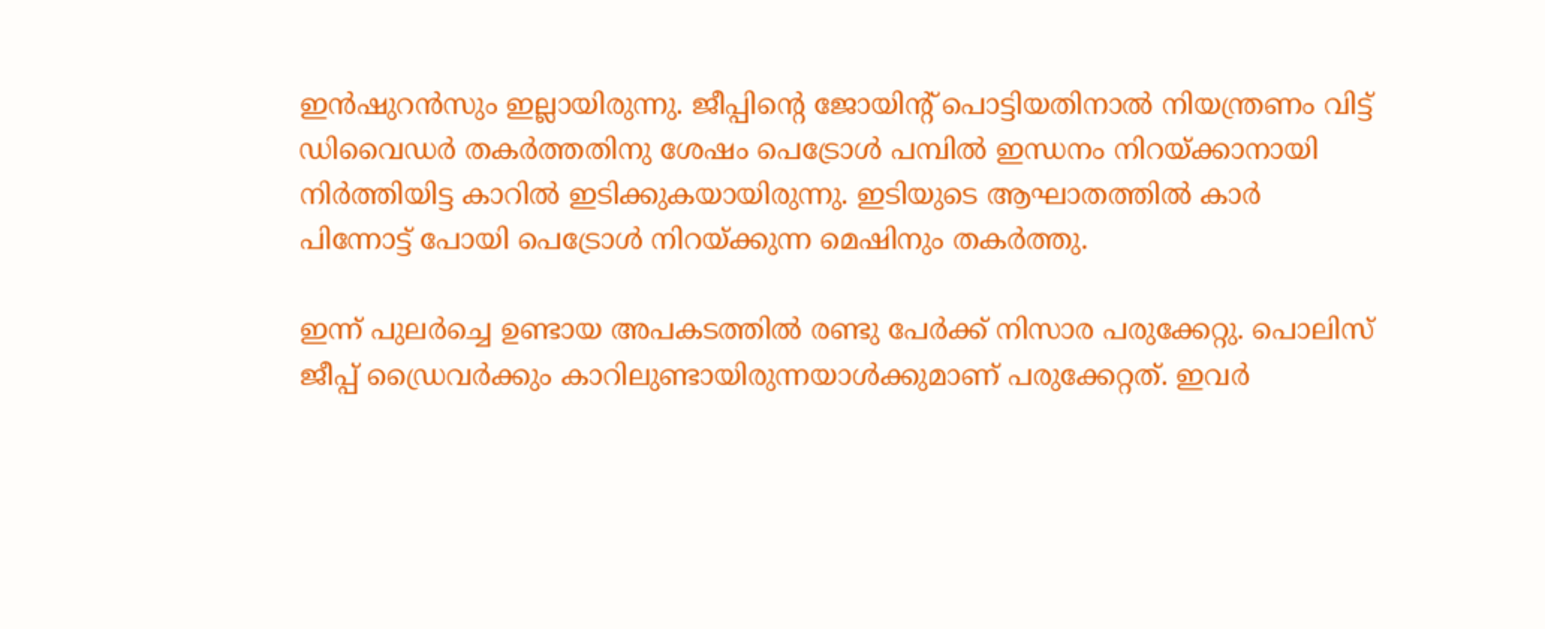ഇൻഷുറൻസും ഇല്ലായിരുന്നു. ജീപ്പിന്റെ ജോയിന്റ് പൊട്ടിയതിനാല്‍ നിയന്ത്രണം വിട്ട് ഡിവൈഡര്‍ തകര്‍ത്തതിനു ശേഷം പെട്രോള്‍ പമ്പില്‍ ഇന്ധനം നിറയ്ക്കാനായി നിര്‍ത്തിയിട്ട കാറില്‍ ഇടിക്കുകയായിരുന്നു. ഇടിയുടെ ആഘാതത്തില്‍ കാര്‍ പിന്നോട്ട് പോയി പെട്രോള്‍ നിറയ്ക്കുന്ന മെഷിനും തകര്‍ത്തു.

ഇന്ന് പുലര്‍ച്ചെ ഉണ്ടായ അപകടത്തില്‍ രണ്ടു പേര്‍ക്ക് നിസാര പരുക്കേറ്റു. പൊലിസ് ജീപ്പ് ഡ്രൈവര്‍ക്കും കാറിലുണ്ടായിരുന്നയാള്‍ക്കുമാണ് പരുക്കേറ്റത്. ഇവര്‍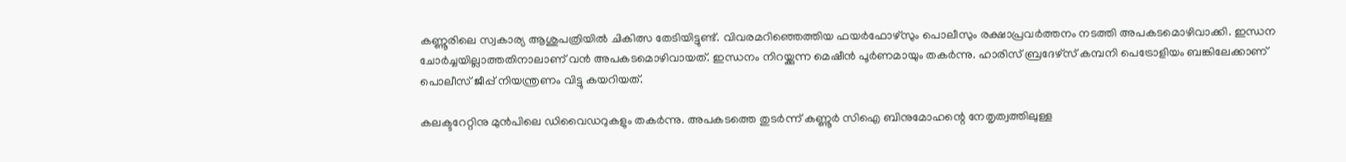കണ്ണൂരിലെ സ്വകാര്യ ആശുപത്രിയില്‍ ചികിത്സ തേടിയിട്ടുണ്ട്. വിവരമറിഞ്ഞെത്തിയ ഫയര്‍ഫോഴ്‌സും പൊലീസും രക്ഷാപ്രവര്‍ത്തനം നടത്തി അപകടമൊഴിവാക്കി. ഇന്ധന ചോര്‍ച്ചയില്ലാത്തതിനാലാണ് വൻ അപകടമൊഴിവായത്. ഇന്ധനം നിറയ്ക്കുന്ന മെഷീൻ പൂര്‍ണമായും തകര്‍ന്നു. ഹാരിസ് ബ്രദേഴ്‌സ് കമ്പനി പെട്രോളിയം ബങ്കിലേക്കാണ് പൊലീസ് ജീപ്പ് നിയന്ത്രണം വിട്ടു കയറിയത്.

കലക്ടറേറ്റിനു മുൻപിലെ ഡിവൈഡറുകളും തകര്‍ന്നു. അപകടത്തെ തുടര്‍ന്ന് കണ്ണൂര്‍ സിഐ ബിനുമോഹന്റെ നേതൃത്വത്തിലുള്ള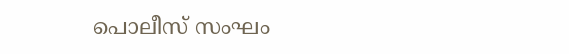പൊലീസ് സംഘം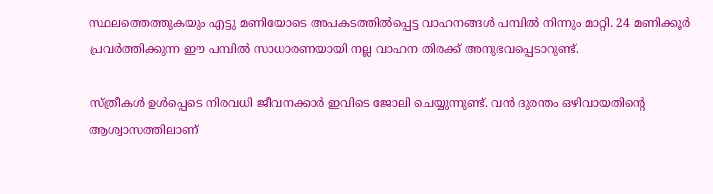സ്ഥലത്തെത്തുകയും എട്ടു മണിയോടെ അപകടത്തില്‍പ്പെട്ട വാഹനങ്ങള്‍ പമ്പില്‍ നിന്നും മാറ്റി. 24 മണിക്കൂര്‍ പ്രവര്‍ത്തിക്കുന്ന ഈ പമ്പില്‍ സാധാരണയായി നല്ല വാഹന തിരക്ക് അനുഭവപ്പെടാറുണ്ട്.

സ്ത്രീകള്‍ ഉള്‍പ്പെടെ നിരവധി ജീവനക്കാര്‍ ഇവിടെ ജോലി ചെയ്യുന്നുണ്ട്. വൻ ദുരന്തം ഒഴിവായതിന്റെ ആശ്വാസത്തിലാണ്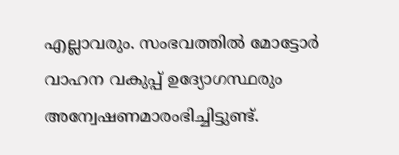എല്ലാവരും. സംഭവത്തില്‍ മോട്ടോര്‍ വാഹന വകുപ്പ് ഉദ്യോഗസ്ഥരും അന്വേഷണമാരംഭിച്ചിട്ടുണ്ട്.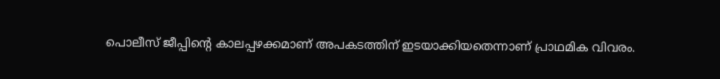പൊലീസ് ജീപ്പിന്റെ കാലപ്പഴക്കമാണ് അപകടത്തിന് ഇടയാക്കിയതെന്നാണ് പ്രാഥമിക വിവരം.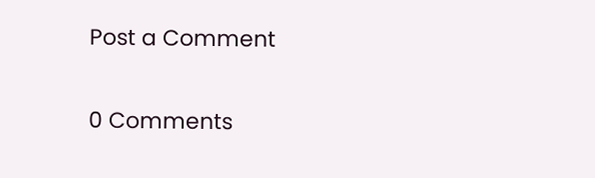Post a Comment

0 Comments